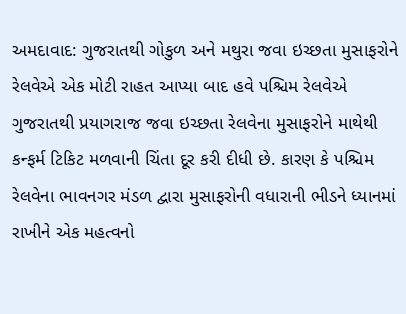અમદાવાદ: ગુજરાતથી ગોકુળ અને મથુરા જવા ઇચ્છતા મુસાફરોને રેલવેએ એક મોટી રાહત આપ્યા બાદ હવે પશ્ચિમ રેલવેએ ગુજરાતથી પ્રયાગરાજ જવા ઇચ્છતા રેલવેના મુસાફરોને માથેથી કન્ફર્મ ટિકિટ મળવાની ચિંતા દૂર કરી દીધી છે. કારણ કે પશ્ચિમ રેલવેના ભાવનગર મંડળ દ્વારા મુસાફરોની વધારાની ભીડને ધ્યાનમાં રાખીને એક મહત્વનો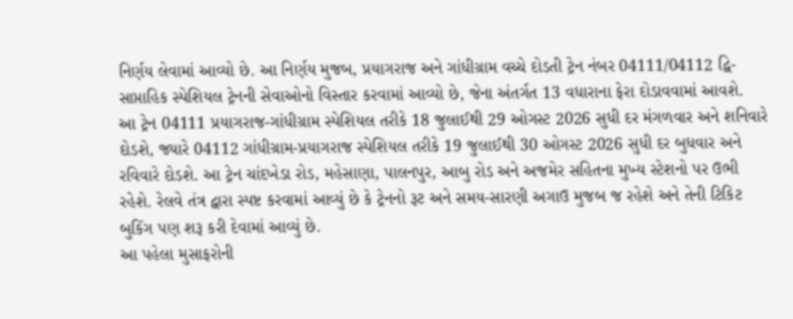નિર્ણય લેવામાં આવ્યો છે. આ નિર્ણય મુજબ, પ્રયાગરાજ અને ગાંધીગ્રામ વચ્ચે દોડતી ટ્રેન નંબર 04111/04112 દ્વિ-સાપ્તાહિક સ્પેશિયલ ટ્રેનની સેવાઓનો વિસ્તાર કરવામાં આવ્યો છે, જેના અંતર્ગત 13 વધારાના ફેરા દોડાવવામાં આવશે.
આ ટ્રેન 04111 પ્રયાગરાજ-ગાંધીગ્રામ સ્પેશિયલ તરીકે 18 જુલાઈથી 29 ઓગસ્ટ 2026 સુધી દર મંગળવાર અને શનિવારે દોડશે, જ્યારે 04112 ગાંધીગ્રામ-પ્રયાગરાજ સ્પેશિયલ તરીકે 19 જુલાઈથી 30 ઓગસ્ટ 2026 સુધી દર બુધવાર અને રવિવારે દોડશે. આ ટ્રેન ચાંદખેડા રોડ, મહેસાણા, પાલનપુર, આબુ રોડ અને અજમેર સહિતના મુખ્ય સ્ટેશનો પર ઉભી રહેશે. રેલવે તંત્ર દ્વારા સ્પષ્ટ કરવામાં આવ્યું છે કે ટ્રેનનો રૂટ અને સમય-સારણી અગાઉ મુજબ જ રહેશે અને તેની ટિકિટ બુકિંગ પણ શરૂ કરી દેવામાં આવ્યું છે.
આ પહેલા મુસાફરોની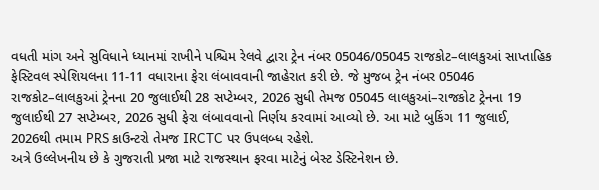વધતી માંગ અને સુવિધાને ધ્યાનમાં રાખીને પશ્ચિમ રેલવે દ્વારા ટ્રેન નંબર 05046/05045 રાજકોટ–લાલકુઆં સાપ્તાહિક ફેસ્ટિવલ સ્પેશિયલના 11-11 વધારાના ફેરા લંબાવવાની જાહેરાત કરી છે. જે મુજબ ટ્રેન નંબર 05046 રાજકોટ–લાલકુઆં ટ્રેનના 20 જુલાઈથી 28 સપ્ટેમ્બર, 2026 સુધી તેમજ 05045 લાલકુઆં–રાજકોટ ટ્રેનના 19 જુલાઈથી 27 સપ્ટેમ્બર, 2026 સુધી ફેરા લંબાવવાનો નિર્ણય કરવામાં આવ્યો છે. આ માટે બુકિંગ 11 જુલાઈ, 2026થી તમામ PRS કાઉન્ટરો તેમજ IRCTC પર ઉપલબ્ધ રહેશે.
અત્રે ઉલ્લેખનીય છે કે ગુજરાતી પ્રજા માટે રાજસ્થાન ફરવા માટેનું બેસ્ટ ડેસ્ટિનેશન છે.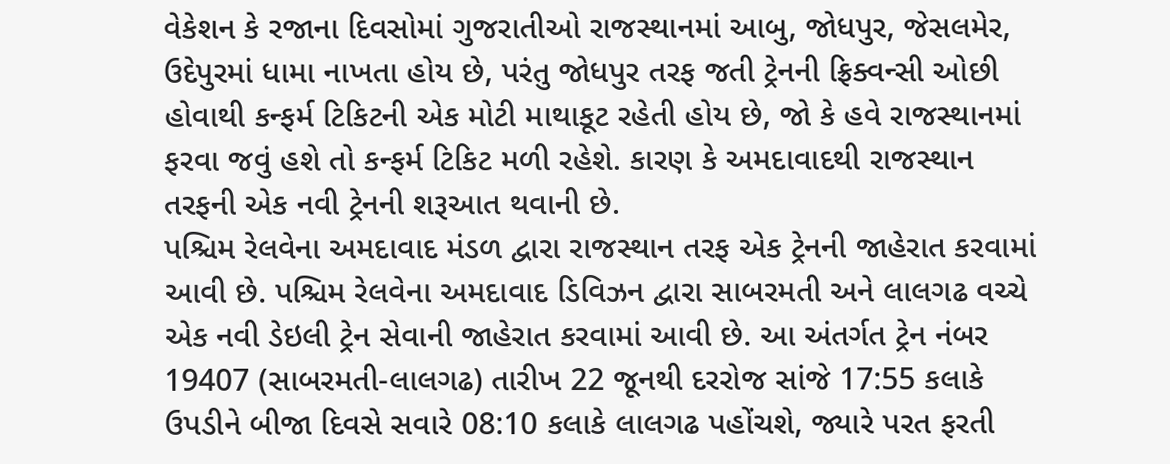વેકેશન કે રજાના દિવસોમાં ગુજરાતીઓ રાજસ્થાનમાં આબુ, જોધપુર, જેસલમેર, ઉદેપુરમાં ધામા નાખતા હોય છે, પરંતુ જોધપુર તરફ જતી ટ્રેનની ફ્રિક્વન્સી ઓછી હોવાથી કન્ફર્મ ટિકિટની એક મોટી માથાકૂટ રહેતી હોય છે, જો કે હવે રાજસ્થાનમાં ફરવા જવું હશે તો કન્ફર્મ ટિકિટ મળી રહેશે. કારણ કે અમદાવાદથી રાજસ્થાન તરફની એક નવી ટ્રેનની શરૂઆત થવાની છે.
પશ્ચિમ રેલવેના અમદાવાદ મંડળ દ્વારા રાજસ્થાન તરફ એક ટ્રેનની જાહેરાત કરવામાં આવી છે. પશ્ચિમ રેલવેના અમદાવાદ ડિવિઝન દ્વારા સાબરમતી અને લાલગઢ વચ્ચે એક નવી ડેઇલી ટ્રેન સેવાની જાહેરાત કરવામાં આવી છે. આ અંતર્ગત ટ્રેન નંબર 19407 (સાબરમતી-લાલગઢ) તારીખ 22 જૂનથી દરરોજ સાંજે 17:55 કલાકે ઉપડીને બીજા દિવસે સવારે 08:10 કલાકે લાલગઢ પહોંચશે, જ્યારે પરત ફરતી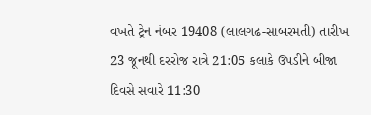વખતે ટ્રેન નંબર 19408 (લાલગઢ-સાબરમતી) તારીખ 23 જૂનથી દરરોજ રાત્રે 21:05 કલાકે ઉપડીને બીજા દિવસે સવારે 11:30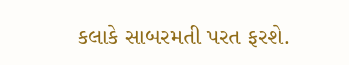કલાકે સાબરમતી પરત ફરશે.